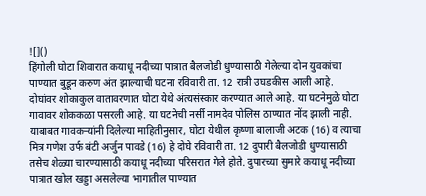![]()
हिंगोली घोटा शिवारात कयाधू नदीच्या पात्रात बैलजोडी धुण्यासाठी गेलेल्या दोन युवकांचा पाण्यात बुडून करुण अंत झाल्याची घटना रविवारी ता. 12 रात्री उघडकीस आली आहे. दोघांवर शोकाकुल वातावरणात घोटा येथे अंत्यसंस्कार करण्यात आले आहे. या घटनेमुळे घोटा गावावर शोककळा पसरली आहे. या घटनेची नर्सी नामदेव पोलिस ठाण्यात नोंद झाली नाही. याबाबत गावकऱ्यांनी दिलेल्या माहितीनुसार, घोटा येथील कृष्णा बालाजी अटक (16) व त्याचा मित्र गणेश उर्फ बंटी अर्जुन पावडे (16) हे दोघे रविवारी ता. 12 दुपारी बैलजोडी धुण्यासाठी तसेच शेळ्या चारण्यासाठी कयाधू नदीच्या परिसरात गेले होते. दुपारच्या सुमारे कयाधू नदीच्या पात्रात खोल खड्डा असलेल्या भागातील पाण्यात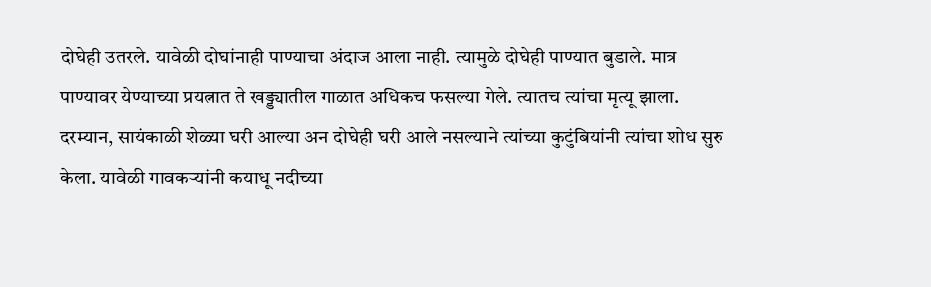दोघेही उतरले. यावेळी दोघांनाही पाण्याचा अंदाज आला नाही. त्यामुळे दोघेही पाण्यात बुडाले. मात्र पाण्यावर येण्याच्या प्रयत्नात ते खड्ड्यातील गाळात अधिकच फसल्या गेले. त्यातच त्यांचा मृत्यू झाला. दरम्यान, सायंकाळी शेळ्या घरी आल्या अन दोघेही घरी आले नसल्याने त्यांच्या कुटुंबियांनी त्यांचा शोध सुरु केला. यावेळी गावकऱ्यांनी कयाधू नदीच्या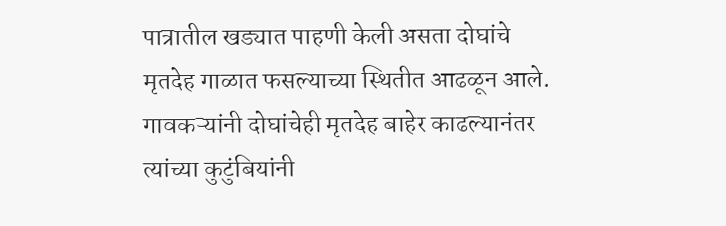पात्रातील खड्यात पाहणी केली असता दोघांचे मृतदेह गाळात फसल्याच्या स्थितीत आढळून आले. गावकऱ्यांनी दोघांचेही मृतदेह बाहेर काढल्यानंतर त्यांच्या कुटुंबियांनी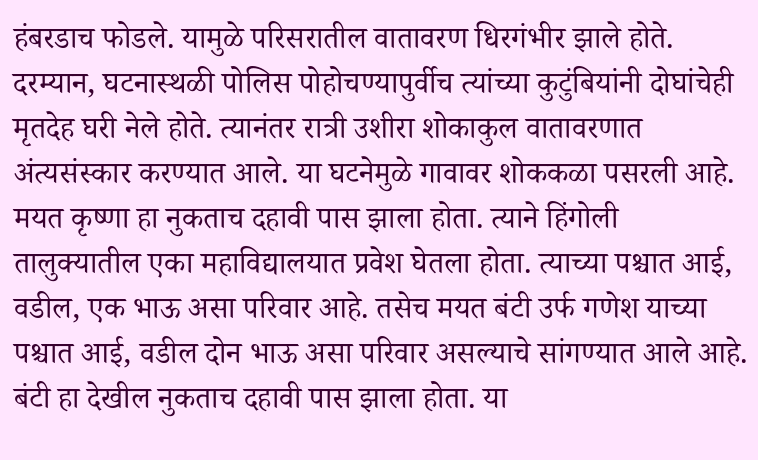हंबरडाच फोडले. यामुळे परिसरातील वातावरण धिरगंभीर झाले होते. दरम्यान, घटनास्थळी पोलिस पोहोचण्यापुर्वीच त्यांच्या कुटुंबियांनी दोघांचेही मृतदेह घरी नेले होते. त्यानंतर रात्री उशीरा शोकाकुल वातावरणात अंत्यसंस्कार करण्यात आले. या घटनेमुळे गावावर शोककळा पसरली आहे. मयत कृष्णा हा नुकताच दहावी पास झाला होता. त्याने हिंगोली तालुक्यातील एका महाविद्यालयात प्रवेश घेतला होता. त्याच्या पश्चात आई, वडील, एक भाऊ असा परिवार आहे. तसेच मयत बंटी उर्फ गणेश याच्या पश्चात आई, वडील दोन भाऊ असा परिवार असल्याचे सांगण्यात आले आहे. बंटी हा देखील नुकताच दहावी पास झाला होता. या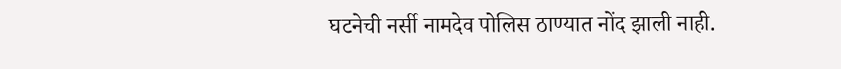घटनेची नर्सी नामदेव पोलिस ठाण्यात नोंद झाली नाही.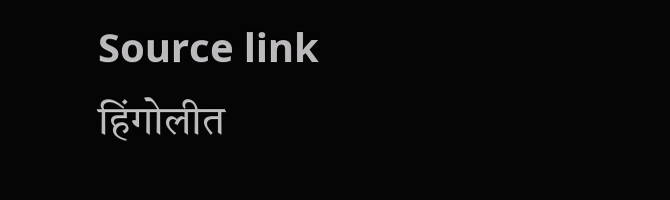Source link
हिंगोलीत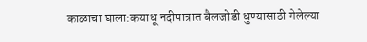काळाचा घाला:कयाधू नदीपात्रात बैलजोडी धुण्यासाठी गेलेल्या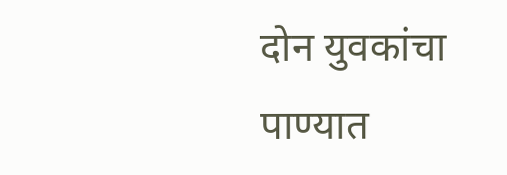दोन युवकांचा पाण्यात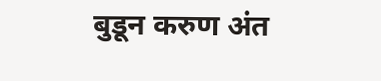बुडून करुण अंत